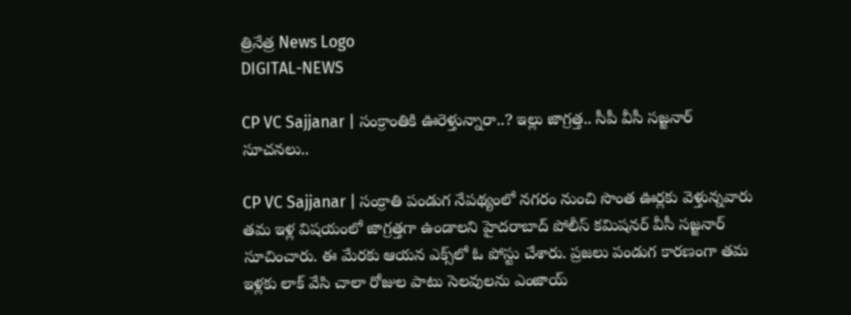త్రినేత్ర News Logo
DIGITAL-NEWS

CP VC Sajjanar | సంక్రాంతికి ఊరెళ్తున్నారా..? ఇల్లు జాగ్ర‌త్త‌.. సీపీ వీసీ స‌జ్జ‌నార్ సూచ‌న‌లు..

CP VC Sajjanar | సంక్రాతి పండుగ నేప‌థ్యంలో న‌గ‌రం నుంచి సొంత ఊర్ల‌కు వెళ్తున్న‌వారు త‌మ ఇళ్ల విష‌యంలో జాగ్ర‌త్త‌గా ఉండాల‌ని హైద‌రాబాద్ పోలీస్ క‌మిష‌న‌ర్ వీసీ స‌జ్జ‌నార్ సూచించారు. ఈ మేర‌కు ఆయ‌న ఎక్స్‌లో ఓ పోస్టు చేశారు. ప్ర‌జ‌లు పండుగ కార‌ణంగా త‌మ ఇళ్ల‌కు లాక్ వేసి చాలా రోజుల పాటు సెల‌వుల‌ను ఎంజాయ్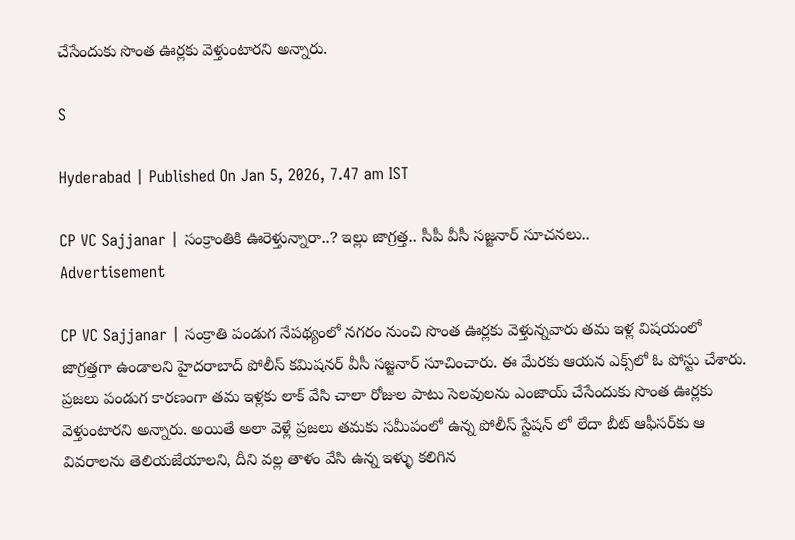చేసేందుకు సొంత ఊర్ల‌కు వెళ్తుంటార‌ని అన్నారు.

S

Hyderabad | Published On Jan 5, 2026, 7.47 am IST

CP VC Sajjanar | సంక్రాంతికి ఊరెళ్తున్నారా..? ఇల్లు జాగ్ర‌త్త‌.. సీపీ వీసీ స‌జ్జ‌నార్ సూచ‌న‌లు..
Advertisement

CP VC Sajjanar | సంక్రాతి పండుగ నేప‌థ్యంలో న‌గ‌రం నుంచి సొంత ఊర్ల‌కు వెళ్తున్న‌వారు త‌మ ఇళ్ల విష‌యంలో జాగ్ర‌త్త‌గా ఉండాల‌ని హైద‌రాబాద్ పోలీస్ క‌మిష‌న‌ర్ వీసీ స‌జ్జ‌నార్ సూచించారు. ఈ మేర‌కు ఆయ‌న ఎక్స్‌లో ఓ పోస్టు చేశారు. ప్ర‌జ‌లు పండుగ కార‌ణంగా త‌మ ఇళ్ల‌కు లాక్ వేసి చాలా రోజుల పాటు సెల‌వుల‌ను ఎంజాయ్ చేసేందుకు సొంత ఊర్ల‌కు వెళ్తుంటార‌ని అన్నారు. అయితే అలా వెళ్లే ప్ర‌జ‌లు త‌మ‌కు స‌మీపంలో ఉన్న పోలీస్ స్టేష‌న్ లో లేదా బీట్ ఆఫీస‌ర్‌కు ఆ వివ‌రాల‌ను తెలియ‌జేయాల‌ని, దీని వ‌ల్ల తాళం వేసి ఉన్న ఇళ్ళు కలిగిన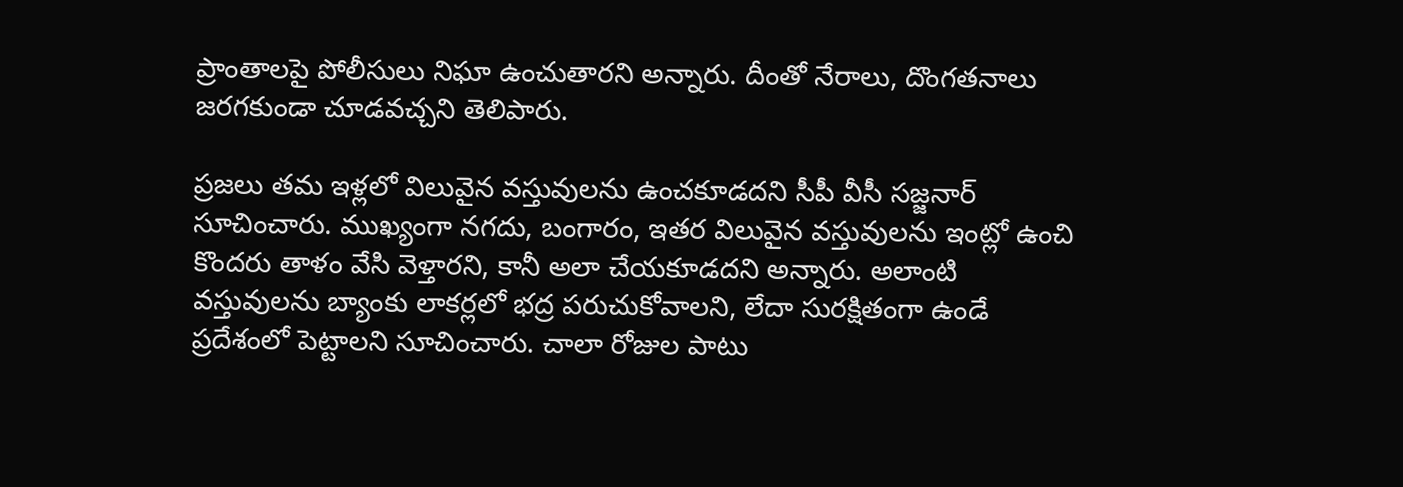ప్రాంతాల‌పై పోలీసులు నిఘా ఉంచుతార‌ని అన్నారు. దీంతో నేరాలు, దొంగ‌త‌నాలు జ‌ర‌గ‌కుండా చూడ‌వ‌చ్చ‌ని తెలిపారు.

ప్ర‌జ‌లు త‌మ ఇళ్ల‌లో విలువైన వ‌స్తువుల‌ను ఉంచ‌కూడ‌ద‌ని సీపీ వీసీ స‌జ్జ‌నార్ సూచించారు. ముఖ్యంగా న‌గ‌దు, బంగారం, ఇత‌ర విలువైన వ‌స్తువుల‌ను ఇంట్లో ఉంచి కొంద‌రు తాళం వేసి వెళ్తార‌ని, కానీ అలా చేయ‌కూడ‌ద‌ని అన్నారు. అలాంటి వ‌స్తువుల‌ను బ్యాంకు లాక‌ర్ల‌లో భ‌ద్ర ప‌రుచుకోవాల‌ని, లేదా సుర‌క్షితంగా ఉండే ప్ర‌దేశంలో పెట్టాల‌ని సూచించారు. చాలా రోజుల పాటు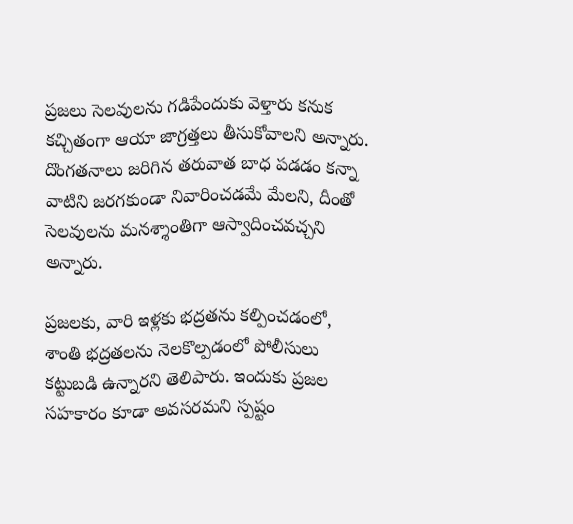ప్ర‌జ‌లు సెల‌వుల‌ను గ‌డిపేందుకు వెళ్తారు క‌నుక క‌చ్చితంగా ఆయా జాగ్ర‌త్త‌లు తీసుకోవాల‌ని అన్నారు. దొంగ‌తనాలు జ‌రిగిన త‌రువాత బాధ ప‌డ‌డం క‌న్నా వాటిని జ‌ర‌గ‌కుండా నివారించ‌డ‌మే మేల‌ని, దీంతో సెల‌వుల‌ను మ‌న‌శ్శాంతిగా ఆస్వాదించ‌వ‌చ్చ‌ని అన్నారు.

ప్ర‌జ‌ల‌కు, వారి ఇళ్ల‌కు భద్ర‌త‌ను క‌ల్పించ‌డంలో, శాంతి భ‌ద్ర‌త‌ల‌ను నెల‌కొల్ప‌డంలో పోలీసులు క‌ట్టుబ‌డి ఉన్నార‌ని తెలిపారు. ఇందుకు ప్ర‌జ‌ల స‌హ‌కారం కూడా అవ‌స‌ర‌మ‌ని స్ప‌ష్టం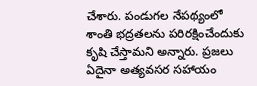చేశారు. పండుగ‌ల నేప‌థ్యంలో శాంతి భ‌ద్ర‌త‌ల‌ను ప‌రిర‌క్షించేందుకు కృషి చేస్తామ‌ని అన్నారు. ప్ర‌జ‌లు ఏదైనా అత్య‌వ‌స‌ర స‌హాయం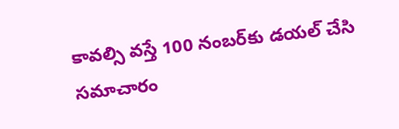కావ‌ల్సి వ‌స్తే 100 నంబ‌ర్‌కు డ‌య‌ల్ చేసి స‌మాచారం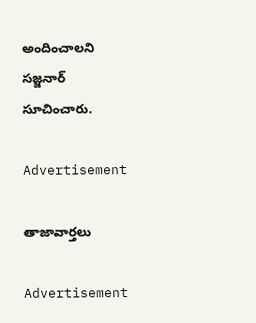అందించాల‌ని స‌జ్జ‌నార్ సూచించారు.

Advertisement

తాజావార్తలు

Advertisement